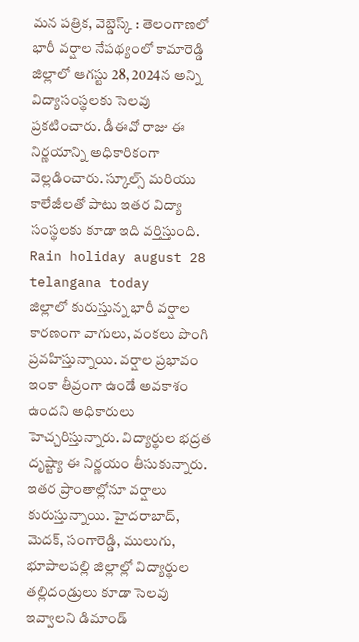మన పత్రిక, వెబ్డెస్క్ : తెలంగాణలో భారీ వర్షాల నేపథ్యంలో కామారెడ్డి జిల్లాలో ఆగస్టు 28, 2024న అన్ని విద్యాసంస్థలకు సెలవు ప్రకటించారు. డీఈవో రాజు ఈ నిర్ణయాన్ని అధికారికంగా వెల్లడించారు. స్కూల్స్ మరియు కాలేజీలతో పాటు ఇతర విద్యా సంస్థలకు కూడా ఇది వర్తిస్తుంది.
Rain holiday august 28 telangana today
జిల్లాలో కురుస్తున్న భారీ వర్షాల కారణంగా వాగులు, వంకలు పొంగి ప్రవహిస్తున్నాయి. వర్షాల ప్రభావం ఇంకా తీవ్రంగా ఉండే అవకాశం ఉందని అధికారులు హెచ్చరిస్తున్నారు. విద్యార్థుల భద్రత దృష్ట్యా ఈ నిర్ణయం తీసుకున్నారు. ఇతర ప్రాంతాల్లోనూ వర్షాలు కురుస్తున్నాయి. హైదరాబాద్, మెదక్, సంగారెడ్డి, ములుగు, భూపాలపల్లి జిల్లాల్లో విద్యార్థుల తల్లిదండ్రులు కూడా సెలవు ఇవ్వాలని డిమాండ్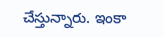చేస్తున్నారు. ఇంకా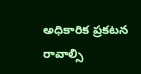అధికారిక ప్రకటన రావాల్సి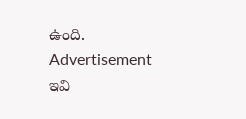ఉంది.
Advertisement
ఇవి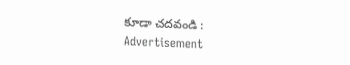కూడా చదవండి :
Advertisement